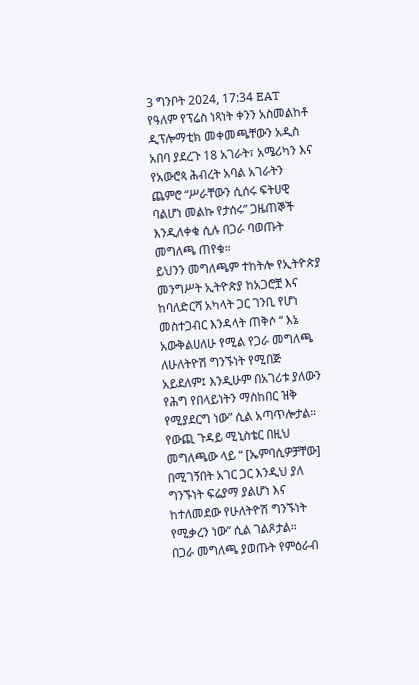3 ግንቦት 2024, 17:34 EAT
የዓለም የፕሬስ ነጻነት ቀንን አስመልከቶ ዲፕሎማቲክ መቀመጫቸውን አዲስ አበባ ያደረጉ 18 አገራት፣ አሜሪካን እና የአውሮጳ ሕብረት አባል አገራትን ጨምሮ “ሥራቸውን ሲሰሩ ፍትሀዊ ባልሆነ መልኩ የታሰሩ” ጋዜጠኞች እንዲለቀቁ ሲሉ በጋራ ባወጡት መግለጫ ጠየቁ።
ይህንን መግለጫም ተከትሎ የኢትዮጵያ መንግሥት ኢትዮጵያ ከአጋሮቿ እና ከባለድርሻ አካላት ጋር ገንቢ የሆነ መስተጋብር እንዳላት ጠቅሶ “ እኔ አውቅልሀለሁ የሚል የጋራ መግለጫ ለሁለትዮሽ ግንኙነት የሚበጅ አይደለም፤ እንዲሁም በአገሪቱ ያለውን የሕግ የበላይነትን ማስከበር ዝቅ የሚያደርግ ነው” ሲል አጣጥሎታል።
የውጪ ጉዳይ ሚኒስቴር በዚህ መግለጫው ላይ “ [ኤምባሲዎቻቸው] በሚገኝበት አገር ጋር እንዲህ ያለ ግንኙነት ፍሬያማ ያልሆነ እና ከተለመደው የሁለትዮሽ ግንኙነት የሚቃረን ነው” ሲል ገልጾታል።
በጋራ መግለጫ ያወጡት የምዕራብ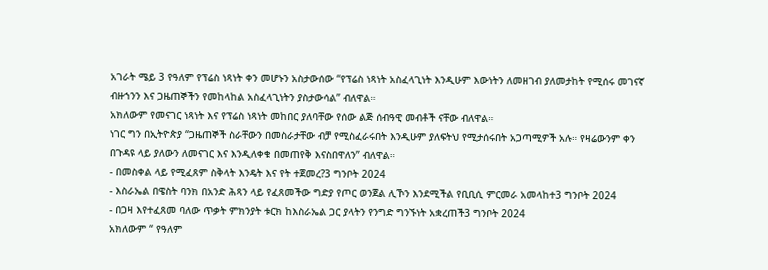አገራት ሜይ 3 የዓለም የፕሬስ ነጻነት ቀን መሆኑን አስታውሰው “የፕሬስ ነጻነት አስፈላጊነት እንዲሁም እውነትን ለመዘገብ ያለመታከት የሚሰሩ መገናኛ ብዙኀንን እና ጋዜጠኞችን የመከላከል አስፈላጊነትን ያስታውሳል” ብለዋል።
አክለውም የመናገር ነጻነት እና የፕሬስ ነጻነት መከበር ያለባቸው የሰው ልጅ ሰብዓዊ መብቶች ናቸው ብለዋል።
ነገር ግን በኢትዮጵያ “ጋዜጠኞች ስራቸውን በመስራታቸው ብቻ የሚስፈራሩበት እንዲሁም ያለፍትህ የሚታሰሩበት አጋጣሚዎች አሉ። የዛሬውንም ቀን በጉዳዩ ላይ ያለውን ለመናገር እና እንዲለቀቁ በመጠየቅ እናስበዋለን” ብለዋል።
- በመስቀል ላይ የሚፈጸም ስቅላት እንዴት እና የት ተጀመረ?3 ግንቦት 2024
- እስራኤል በዌስት ባንክ በአንድ ሕጻን ላይ የፈጸመችው ግድያ የጦር ወንጀል ሊኾን እንደሚችል የቢቢሲ ምርመራ አመላከተ3 ግንቦት 2024
- በጋዛ እየተፈጸመ ባለው ጥቃት ምክንያት ቱርክ ከእስራኤል ጋር ያላትን የንግድ ግንኙነት አቋረጠች3 ግንቦት 2024
አክለውም “ የዓለም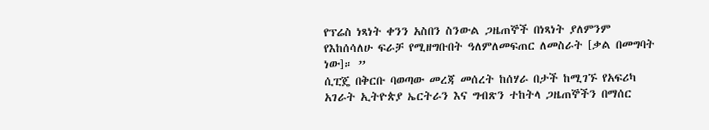የፕሬስ ነጻነት ቀንን አስበን ስንውል ጋዜጠኞች በነጻነት ያለምንም የእከሰሳለሁ ፍራቻ የሚዘግቡበት ዓለምለመፍጠር ለመስራት [ቃል በመግባት ነው]። ”
ሲፒጄ በቅርቡ ባወጣው መረጃ መሰረት ከሰሃራ በታች ከሚገኙ የአፍሪካ አገራት ኢትዮጵያ ኤርትራን እና ግብጽን ተከትላ ጋዜጠኞችን በማሰር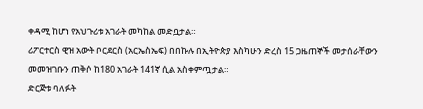ቀዳሚ ከሆነ የአህጉሪቱ አገራት መካከል መድቧታል።
ሪፖርተርስ ዊዝ አውት ቦርደርስ (አርኤስኤፍ) በበኩሉ በኢትዮጵያ እስካሁን ድረስ 15 ጋዜጠኞች መታሰራቸውን መመዝገቡን ጠቅሶ ከ180 አገራት 141ኛ ሲል አስቀምጧታል።
ድርጅቱ ባለፉት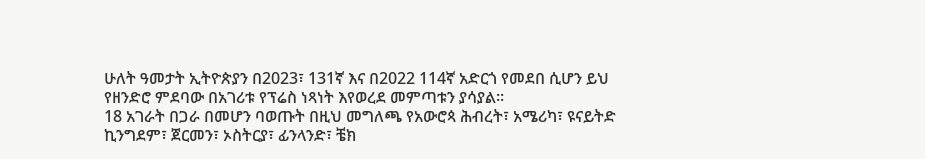ሁለት ዓመታት ኢትዮጵያን በ2023፣ 131ኛ እና በ2022 114ኛ አድርጎ የመደበ ሲሆን ይህ የዘንድሮ ምደባው በአገሪቱ የፕሬስ ነጻነት እየወረደ መምጣቱን ያሳያል።
18 አገራት በጋራ በመሆን ባወጡት በዚህ መግለጫ የአውሮጳ ሕብረት፣ አሜሪካ፣ ዩናይትድ ኪንግደም፣ ጀርመን፣ ኦስትርያ፣ ፊንላንድ፣ ቼክ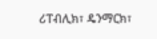ሪፐብሊክ፣ ዴንማርክ፣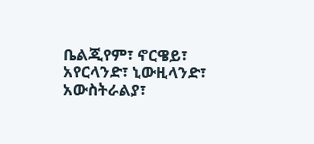ቤልጂየም፣ ኖርዌይ፣ አየርላንድ፣ ኒውዚላንድ፣ አውስትራልያ፣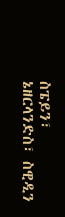ስፔይን፣ ኔዘርላንድስ፣ ስዊዲን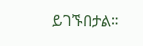ይገኙበታል።